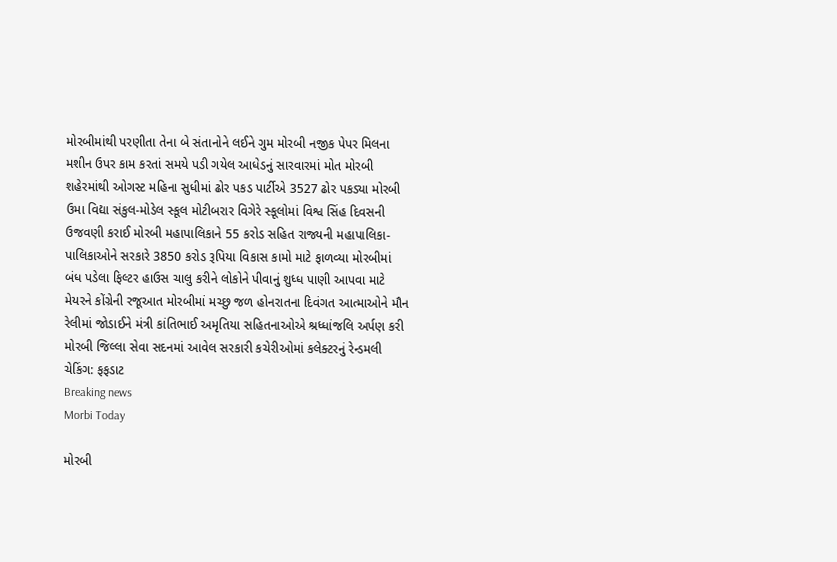મોરબીમાંથી પરણીતા તેના બે સંતાનોને લઈને ગુમ મોરબી નજીક પેપર મિલના મશીન ઉપર કામ કરતાં સમયે પડી ગયેલ આધેડનું સારવારમાં મોત મોરબી શહેરમાંથી ઓગસ્ટ મહિના સુધીમાં ઢોર પકડ પાર્ટીએ 3527 ઢોર પકડ્યા મોરબી ઉમા વિદ્યા સંકુલ-મોડેલ સ્કૂલ મોટીબરાર વિગેરે સ્કૂલોમાં વિશ્વ સિંહ દિવસની ઉજવણી કરાઈ મોરબી મહાપાલિકાને 55 કરોડ સહિત રાજ્યની મહાપાલિકા-પાલિકાઓને સરકારે 3850 કરોડ રૂપિયા વિકાસ કામો માટે ફાળવ્યા મોરબીમાં બંધ પડેલા ફિલ્ટર હાઉસ ચાલુ કરીને લોકોને પીવાનું શુધ્ધ પાણી આપવા માટે મેયરને કોંગ્રેની રજૂઆત મોરબીમાં મચ્છુ જળ હોનરાતના દિવંગત આત્માઓને મૌન રેલીમાં જોડાઈને મંત્રી કાંતિભાઈ અમૃતિયા સહિતનાઓએ શ્રધ્ધાંજલિ અર્પણ કરી મોરબી જિલ્લા સેવા સદનમાં આવેલ સરકારી કચેરીઓમાં કલેક્ટરનું રેન્ડમલી ચેકિંગ: ફફડાટ
Breaking news
Morbi Today

મોરબી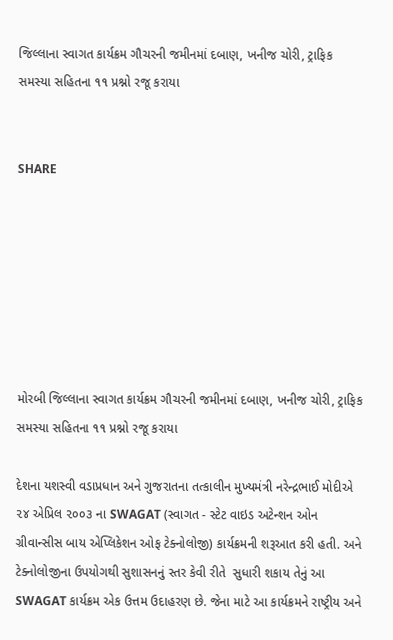જિલ્લાના સ્વાગત કાર્યક્રમ ગૌચરની જમીનમાં દબાણ, ખનીજ ચોરી, ટ્રાફિક સમસ્યા સહિતના ૧૧ પ્રશ્નો રજૂ કરાયા


SHARE







મોરબી જિલ્લાના સ્વાગત કાર્યક્રમ ગૌચરની જમીનમાં દબાણ, ખનીજ ચોરી, ટ્રાફિક સમસ્યા સહિતના ૧૧ પ્રશ્નો રજૂ કરાયા

દેશના યશસ્વી વડાપ્રધાન અને ગુજરાતના તત્કાલીન મુખ્યમંત્રી નરેન્દ્રભાઈ મોદીએ ૨૪ એપ્રિલ ૨૦૦૩ ના SWAGAT (સ્વાગત - સ્ટેટ વાઇડ અટેન્શન ઓન ગ્રીવાન્સીસ બાય એપ્લિકેશન ઓફ ટેક્નોલોજી) કાર્યક્રમની શરૂઆત કરી હતી. અને ટેક્નોલોજીના ઉપયોગથી સુશાસનનું સ્તર કેવી રીતે  સુધારી શકાય તેનું આ SWAGAT કાર્યક્રમ એક ઉત્તમ ઉદાહરણ છે. જેના માટે આ કાર્યક્રમને રાષ્ટ્રીય અને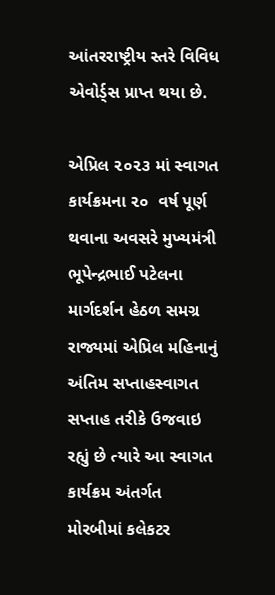આંતરરાષ્ટ્રીય સ્તરે વિવિધ એવોર્ડ્સ પ્રાપ્ત થયા છે.

એપ્રિલ ૨૦૨૩ માં સ્વાગત કાર્યક્રમના ૨૦  વર્ષ પૂર્ણ થવાના અવસરે મુખ્યમંત્રી ભૂપેન્દ્રભાઈ પટેલના માર્ગદર્શન હેઠળ સમગ્ર રાજ્યમાં એપ્રિલ મહિનાનું અંતિમ સપ્તાહસ્વાગત સપ્તાહ તરીકે ઉજવાઇ રહ્યું છે ત્યારે આ સ્વાગત કાર્યક્રમ અંતર્ગત મોરબીમાં કલેકટર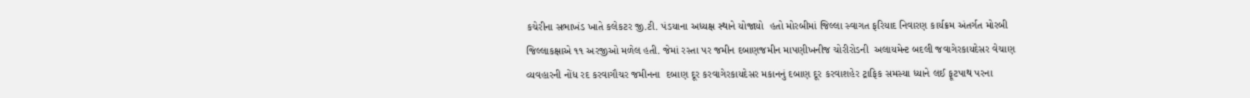કચેરીના સભાખંડ ખાતે કલેકટર જી.ટી. પંડયાના અધ્યક્ષ સ્થાને યોજાયો  હતો મોરબીમાં જિલ્લા સ્વાગત ફરિયાદ નિવારણ કાર્યક્રમ અંતર્ગત મોરબી જિલ્લાકક્ષાએ ૧૧ અરજીઓ મળેલ હતી. જેમાં રસ્તા પર જમીન દબાણજમીન માપણીખનીજ ચોરીરોડની  અલાયમેન્ટ બદલી જવાગેરકાયદેસર વેચાણ વ્યવહારની નોંધ રદ કરવાગૌચર જમીનના  દબાણ દૂર કરવાગેરકાયદેસર મકાનનું દબાણ દૂર કરવાશહેર ટ્રાફિક સમસ્યા ધ્યાને લઈ ફૂટપાથ પરના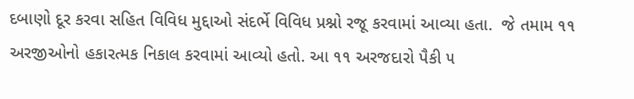દબાણો દૂર કરવા સહિત વિવિધ મુદ્દાઓ સંદર્ભે વિવિધ પ્રશ્નો રજૂ કરવામાં આવ્યા હતા.  જે તમામ ૧૧ અરજીઓનો હકારત્મક નિકાલ કરવામાં આવ્યો હતો. આ ૧૧ અરજદારો પૈકી ૫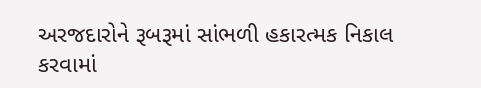અરજદારોને રૂબરૂમાં સાંભળી હકારત્મક નિકાલ કરવામાં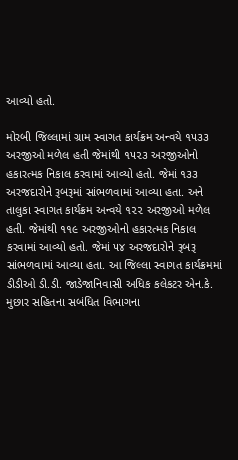આવ્યો હતો.

મોરબી જિલ્લામાં ગ્રામ સ્વાગત કાર્યક્રમ અન્વયે ૧૫૩૩ અરજીઓ મળેલ હતી જેમાંથી ૧૫૨૩ અરજીઓનો હકારત્મક નિકાલ કરવામાં આવ્યો હતો. જેમાં ૧૩૩ અરજદારોને રૂબરૂમાં સાંભળવામાં આવ્યા હતા. અને તાલુકા સ્વાગત કાર્યક્રમ અન્વયે ૧૨૨ અરજીઓ મળેલ હતી. જેમાંથી ૧૧૯ અરજીઓનો હકારત્મક નિકાલ કરવામાં આવ્યો હતો. જેમાં ૫૪ અરજદારોને રૂબરૂ સાંભળવામાં આવ્યા હતા. આ જિલ્લા સ્વાગત કાર્યક્રમમાં ડીડીઓ ડી.ડી. જાડેજાનિવાસી અધિક કલેકટર એન.કે. મુછાર સહિતના સબંધિત વિભાગના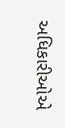અધિકારીઓએ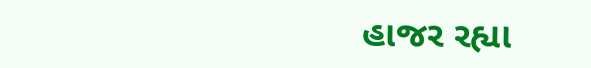હાજર રહ્યા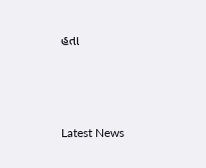હતા






Latest News